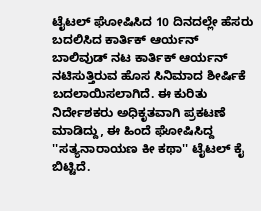ಟೈಟಲ್ ಘೋಷಿಸಿದ 10 ದಿನದಲ್ಲೇ ಹೆಸರು ಬದಲಿಸಿದ ಕಾರ್ತಿಕ್ ಆರ್ಯನ್
ಬಾಲಿವುಡ್ ನಟ ಕಾರ್ತಿಕ್ ಆರ್ಯನ್ ನಟಿಸುತ್ತಿರುವ ಹೊಸ ಸಿನಿಮಾದ ಶೀರ್ಷಿಕೆ ಬದಲಾಯಿಸಲಾಗಿದೆ. ಈ ಕುರಿತು ನಿರ್ದೇಶಕರು ಅಧಿಕೃತವಾಗಿ ಪ್ರಕಟಣೆ ಮಾಡಿದ್ದು, ಈ ಹಿಂದೆ ಘೋಷಿಸಿದ್ದ ''ಸತ್ಯನಾರಾಯಣ ಕೀ ಕಥಾ'' ಟೈಟಲ್ ಕೈ ಬಿಟ್ಟಿದೆ.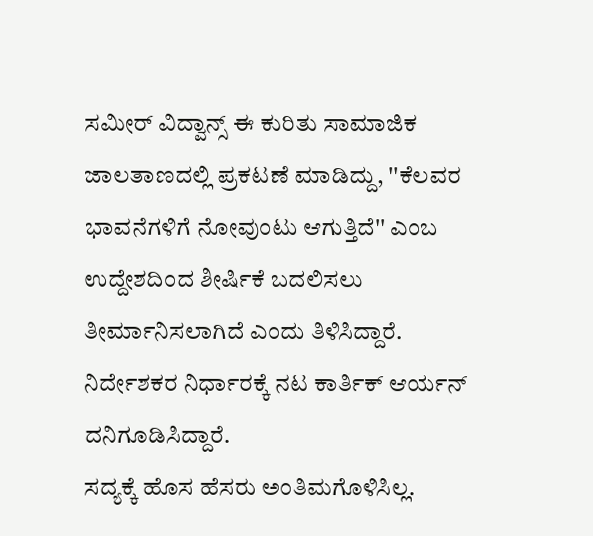ಸಮೀರ್ ವಿದ್ವಾನ್ಸ್ ಈ ಕುರಿತು ಸಾಮಾಜಿಕ ಜಾಲತಾಣದಲ್ಲಿ ಪ್ರಕಟಣೆ ಮಾಡಿದ್ದು, ''ಕೆಲವರ ಭಾವನೆಗಳಿಗೆ ನೋವುಂಟು ಆಗುತ್ತಿದೆ'' ಎಂಬ ಉದ್ದೇಶದಿಂದ ಶೀರ್ಷಿಕೆ ಬದಲಿಸಲು ತೀರ್ಮಾನಿಸಲಾಗಿದೆ ಎಂದು ತಿಳಿಸಿದ್ದಾರೆ. ನಿರ್ದೇಶಕರ ನಿರ್ಧಾರಕ್ಕೆ ನಟ ಕಾರ್ತಿಕ್ ಆರ್ಯನ್ ದನಿಗೂಡಿಸಿದ್ದಾರೆ.
ಸದ್ಯಕ್ಕೆ ಹೊಸ ಹೆಸರು ಅಂತಿಮಗೊಳಿಸಿಲ್ಲ.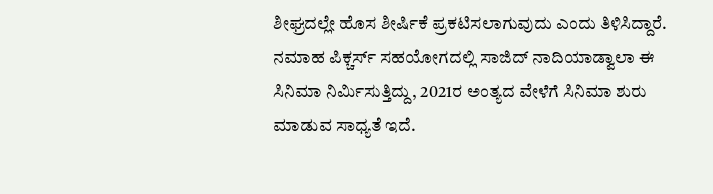ಶೀಘ್ರದಲ್ಲೇ ಹೊಸ ಶೀರ್ಷಿಕೆ ಪ್ರಕಟಿಸಲಾಗುವುದು ಎಂದು ತಿಳಿಸಿದ್ದಾರೆ. ನಮಾಹ ಪಿಕ್ಚರ್ಸ್ ಸಹಯೋಗದಲ್ಲಿ ಸಾಜಿದ್ ನಾದಿಯಾಡ್ವಾಲಾ ಈ ಸಿನಿಮಾ ನಿರ್ಮಿಸುತ್ತಿದ್ದು, 2021ರ ಅಂತ್ಯದ ವೇಳೆಗೆ ಸಿನಿಮಾ ಶುರು ಮಾಡುವ ಸಾಧ್ಯತೆ ಇದೆ.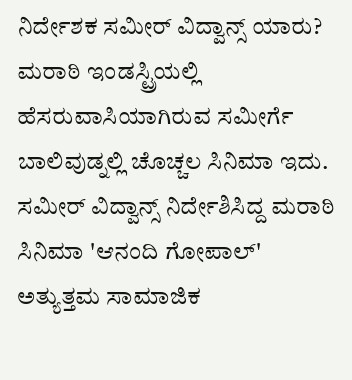ನಿರ್ದೇಶಕ ಸಮೀರ್ ವಿದ್ವಾನ್ಸ್ ಯಾರು?
ಮರಾಠಿ ಇಂಡಸ್ಟ್ರಿಯಲ್ಲಿ ಹೆಸರುವಾಸಿಯಾಗಿರುವ ಸಮೀರ್ಗೆ ಬಾಲಿವುಡ್ನಲ್ಲಿ ಚೊಚ್ಚಲ ಸಿನಿಮಾ ಇದು. ಸಮೀರ್ ವಿದ್ವಾನ್ಸ್ ನಿರ್ದೇಶಿಸಿದ್ದ ಮರಾಠಿ ಸಿನಿಮಾ 'ಆನಂದಿ ಗೋಪಾಲ್' ಅತ್ಯುತ್ತಮ ಸಾಮಾಜಿಕ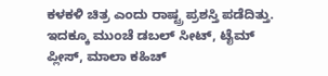ಕಳಕಳಿ ಚಿತ್ರ ಎಂದು ರಾಷ್ಟ್ರ ಪ್ರಶಸ್ತಿ ಪಡೆದಿತ್ತು. ಇದಕ್ಕೂ ಮುಂಚೆ ಡಬಲ್ ಸೀಟ್, ಟೈಮ್ ಪ್ಲೀಸ್, ಮಾಲಾ ಕಹಿಚ್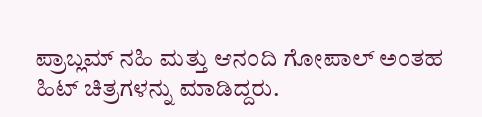ಪ್ರಾಬ್ಲಮ್ ನಹಿ ಮತ್ತು ಆನಂದಿ ಗೋಪಾಲ್ ಅಂತಹ ಹಿಟ್ ಚಿತ್ರಗಳನ್ನು ಮಾಡಿದ್ದರು.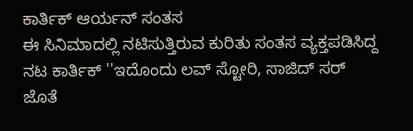ಕಾರ್ತಿಕ್ ಆರ್ಯನ್ ಸಂತಸ
ಈ ಸಿನಿಮಾದಲ್ಲಿ ನಟಿಸುತ್ತಿರುವ ಕುರಿತು ಸಂತಸ ವ್ಯಕ್ತಪಡಿಸಿದ್ದ ನಟ ಕಾರ್ತಿಕ್ ''ಇದೊಂದು ಲವ್ ಸ್ಟೋರಿ, ಸಾಜಿದ್ ಸರ್ ಜೊತೆ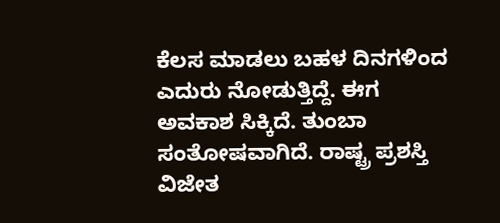ಕೆಲಸ ಮಾಡಲು ಬಹಳ ದಿನಗಳಿಂದ ಎದುರು ನೋಡುತ್ತಿದ್ದೆ. ಈಗ ಅವಕಾಶ ಸಿಕ್ಕಿದೆ. ತುಂಬಾ ಸಂತೋಷವಾಗಿದೆ. ರಾಷ್ಟ್ರ ಪ್ರಶಸ್ತಿ ವಿಜೇತ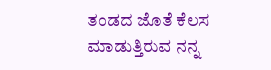ತಂಡದ ಜೊತೆ ಕೆಲಸ ಮಾಡುತ್ತಿರುವ ನನ್ನ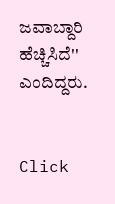ಜವಾಬ್ದಾರಿ ಹೆಚ್ಚಿಸಿದೆ'' ಎಂದಿದ್ದರು.


Click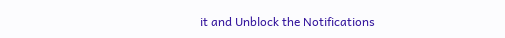it and Unblock the Notifications